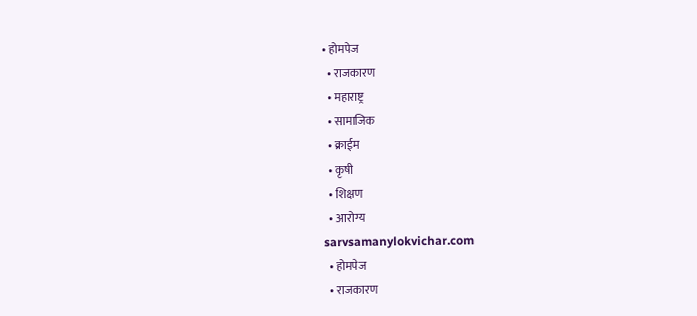• होमपेज
  • राजकारण
  • महाराष्ट्र
  • सामाजिक
  • क्राईम
  • कृषी
  • शिक्षण
  • आरोग्य
sarvsamanylokvichar.com
  • होमपेज
  • राजकारण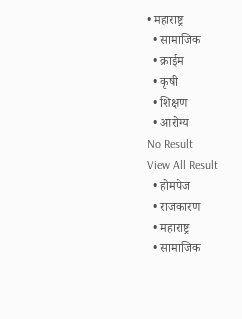• महाराष्ट्र
  • सामाजिक
  • क्राईम
  • कृषी
  • शिक्षण
  • आरोग्य
No Result
View All Result
  • होमपेज
  • राजकारण
  • महाराष्ट्र
  • सामाजिक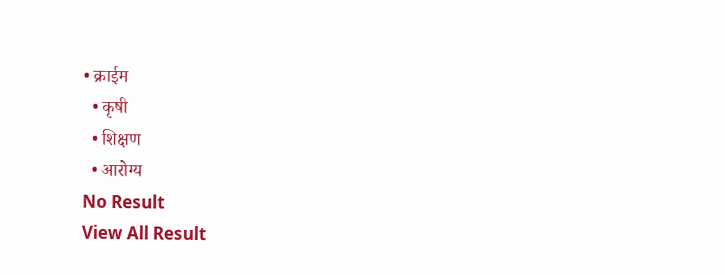• क्राईम
  • कृषी
  • शिक्षण
  • आरोग्य
No Result
View All Result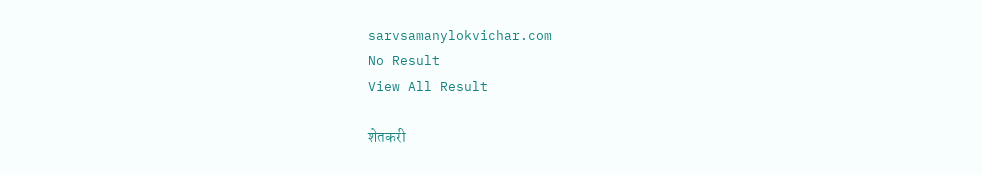sarvsamanylokvichar.com
No Result
View All Result

शेतकरी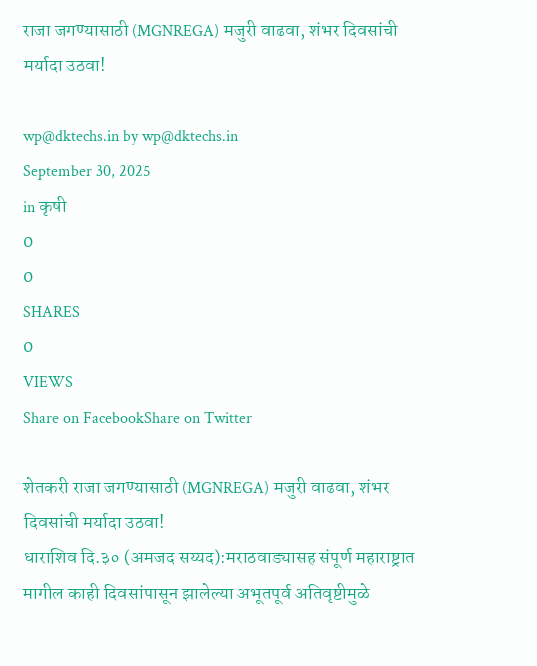राजा जगण्यासाठी (MGNREGA) मजुरी वाढवा, शंभर दिवसांची मर्यादा उठवा!

wp@dktechs.in by wp@dktechs.in
September 30, 2025
in कृषी
0
0
SHARES
0
VIEWS
Share on FacebookShare on Twitter

शेतकरी राजा जगण्यासाठी (MGNREGA) मजुरी वाढवा, शंभर दिवसांची मर्यादा उठवा!
धाराशिव दि.३० (अमजद सय्यद):मराठवाड्यासह संपूर्ण महाराष्ट्रात मागील काही दिवसांपासून झालेल्या अभूतपूर्व अतिवृष्टीमुळे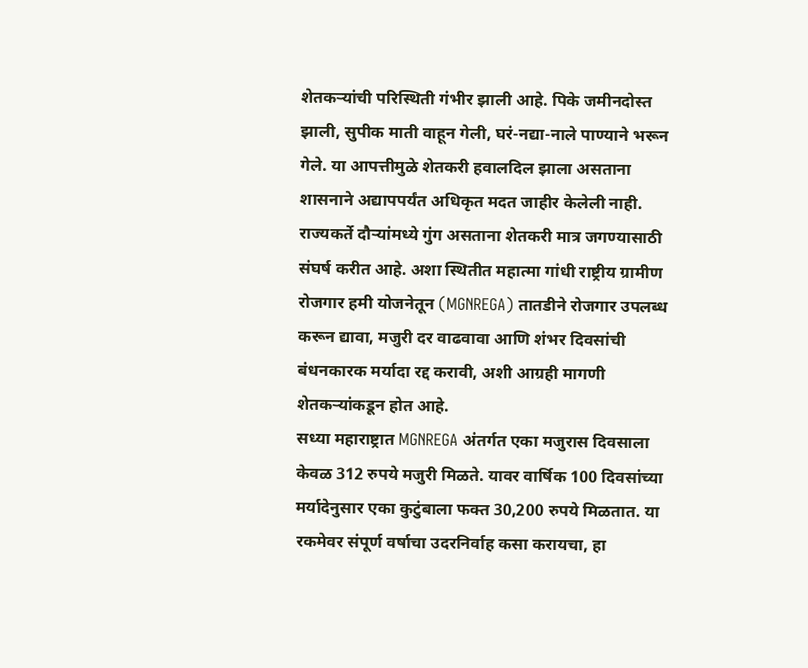शेतकऱ्यांची परिस्थिती गंभीर झाली आहे. पिके जमीनदोस्त झाली, सुपीक माती वाहून गेली, घरं-नद्या-नाले पाण्याने भरून गेले. या आपत्तीमुळे शेतकरी हवालदिल झाला असताना शासनाने अद्यापपर्यंत अधिकृत मदत जाहीर केलेली नाही. राज्यकर्ते दौऱ्यांमध्ये गुंग असताना शेतकरी मात्र जगण्यासाठी संघर्ष करीत आहे. अशा स्थितीत महात्मा गांधी राष्ट्रीय ग्रामीण रोजगार हमी योजनेतून (MGNREGA) तातडीने रोजगार उपलब्ध करून द्यावा, मजुरी दर वाढवावा आणि शंभर दिवसांची बंधनकारक मर्यादा रद्द करावी, अशी आग्रही मागणी शेतकऱ्यांकडून होत आहे.
सध्या महाराष्ट्रात MGNREGA अंतर्गत एका मजुरास दिवसाला केवळ 312 रुपये मजुरी मिळते. यावर वार्षिक 100 दिवसांच्या मर्यादेनुसार एका कुटुंबाला फक्त 30,200 रुपये मिळतात. या रकमेवर संपूर्ण वर्षाचा उदरनिर्वाह कसा करायचा, हा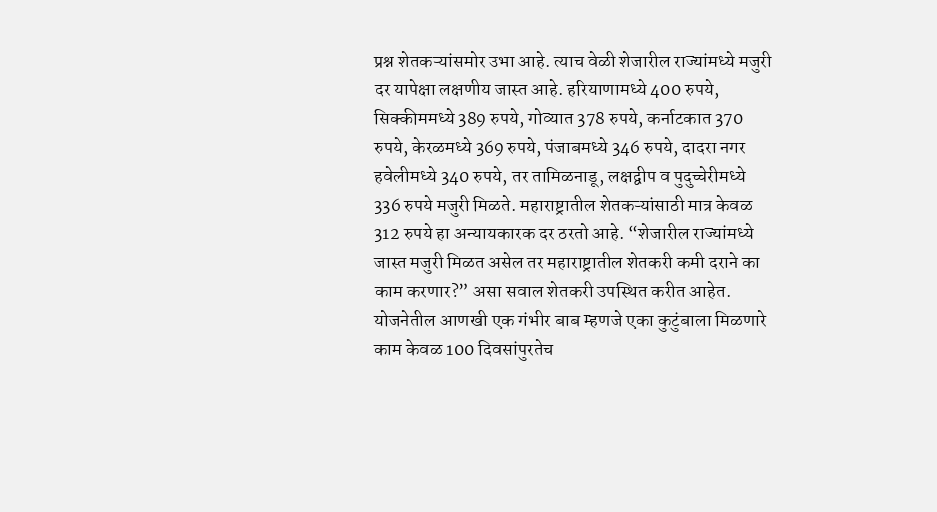प्रश्न शेतकऱ्यांसमोर उभा आहे. त्याच वेळी शेजारील राज्यांमध्ये मजुरी दर यापेक्षा लक्षणीय जास्त आहे. हरियाणामध्ये 400 रुपये, सिक्कीममध्ये 389 रुपये, गोव्यात 378 रुपये, कर्नाटकात 370 रुपये, केरळमध्ये 369 रुपये, पंजाबमध्ये 346 रुपये, दादरा नगर हवेलीमध्ये 340 रुपये, तर तामिळनाडू, लक्षद्वीप व पुदुच्चेरीमध्ये 336 रुपये मजुरी मिळते. महाराष्ट्रातील शेतकऱ्यांसाठी मात्र केवळ 312 रुपये हा अन्यायकारक दर ठरतो आहे. “शेजारील राज्यांमध्ये जास्त मजुरी मिळत असेल तर महाराष्ट्रातील शेतकरी कमी दराने का काम करणार?” असा सवाल शेतकरी उपस्थित करीत आहेत.
योजनेतील आणखी एक गंभीर बाब म्हणजे एका कुटुंबाला मिळणारे काम केवळ 100 दिवसांपुरतेच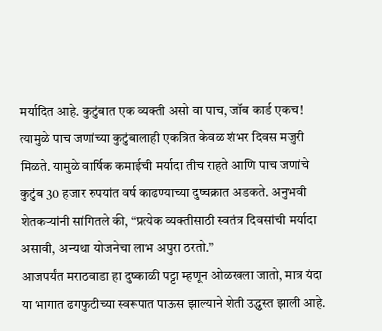मर्यादित आहे. कुटुंबात एक व्यक्ती असो वा पाच, जॉब कार्ड एकच! त्यामुळे पाच जणांच्या कुटुंबालाही एकत्रित केवळ शंभर दिवस मजुरी मिळते. यामुळे वार्षिक कमाईची मर्यादा तीच राहते आणि पाच जणांचे कुटुंब 30 हजार रुपयांत वर्ष काढण्याच्या दुष्चक्रात अडकते. अनुभवी शेतकऱ्यांनी सांगितले की, “प्रत्येक व्यक्तीसाठी स्वतंत्र दिवसांची मर्यादा असावी, अन्यथा योजनेचा लाभ अपुरा ठरतो.”
आजपर्यंत मराठवाडा हा दुष्काळी पट्टा म्हणून ओळखला जातो, मात्र यंदा या भागात ढगफुटीच्या स्वरूपात पाऊस झाल्याने शेती उद्ध्वस्त झाली आहे.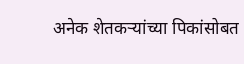अनेक शेतकऱ्यांच्या पिकांसोबत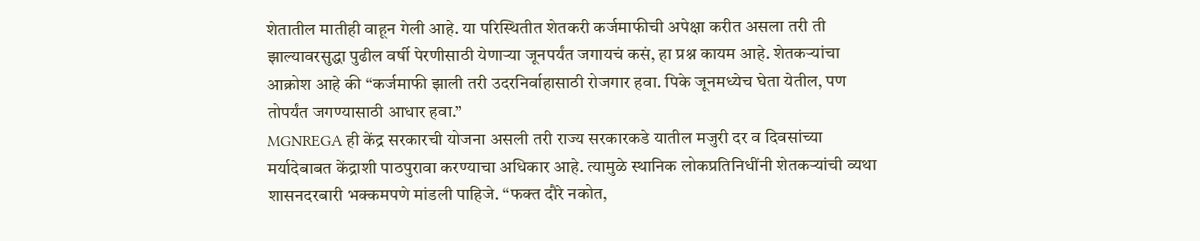शेतातील मातीही वाहून गेली आहे. या परिस्थितीत शेतकरी कर्जमाफीची अपेक्षा करीत असला तरी ती झाल्यावरसुद्धा पुढील वर्षी पेरणीसाठी येणाऱ्या जूनपर्यंत जगायचं कसं, हा प्रश्न कायम आहे. शेतकऱ्यांचा आक्रोश आहे की “कर्जमाफी झाली तरी उदरनिर्वाहासाठी रोजगार हवा. पिके जूनमध्येच घेता येतील, पण तोपर्यंत जगण्यासाठी आधार हवा.”
MGNREGA ही केंद्र सरकारची योजना असली तरी राज्य सरकारकडे यातील मजुरी दर व दिवसांच्या मर्यादेबाबत केंद्राशी पाठपुरावा करण्याचा अधिकार आहे. त्यामुळे स्थानिक लोकप्रतिनिधींनी शेतकऱ्यांची व्यथा शासनदरबारी भक्कमपणे मांडली पाहिजे. “फक्त दौरे नकोत,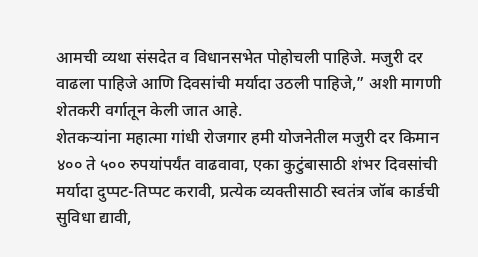आमची व्यथा संसदेत व विधानसभेत पोहोचली पाहिजे. मजुरी दर वाढला पाहिजे आणि दिवसांची मर्यादा उठली पाहिजे,” अशी मागणी शेतकरी वर्गातून केली जात आहे.
शेतकऱ्यांना महात्मा गांधी रोजगार हमी योजनेतील मजुरी दर किमान ४०० ते ५०० रुपयांपर्यंत वाढवावा, एका कुटुंबासाठी शंभर दिवसांची मर्यादा दुप्पट-तिप्पट करावी, प्रत्येक व्यक्तीसाठी स्वतंत्र जॉब कार्डची सुविधा द्यावी,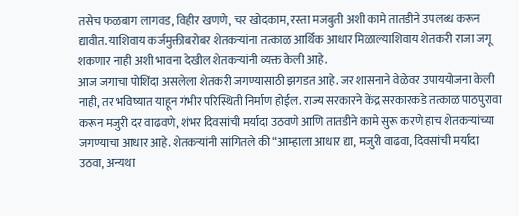तसेच फळबाग लागवड, विहीर खणणे, चर खोदकाम, रस्ता मजबुती अशी कामे तातडीने उपलब्ध करून द्यावीत. याशिवाय कर्जमुक्तीबरोबर शेतकऱ्यांना तत्काळ आर्थिक आधार मिळाल्याशिवाय शेतकरी राजा जगू शकणार नाही अशी भावना देखील शेतकऱ्यांनी व्यक्त केली आहे.
आज जगाचा पोशिंदा असलेला शेतकरी जगण्यासाठी झगडत आहे. जर शासनाने वेळेवर उपाययोजना केली नाही, तर भविष्यात याहून गंभीर परिस्थिती निर्माण होईल. राज्य सरकारने केंद्र सरकारकडे तत्काळ पाठपुरावा करून मजुरी दर वाढवणे, शंभर दिवसांची मर्यादा उठवणे आणि तातडीने कामे सुरू करणे हाच शेतकऱ्यांच्या जगण्याचा आधार आहे. शेतकऱ्यांनी सांगितले की “आम्हाला आधार द्या, मजुरी वाढवा, दिवसांची मर्यादा उठवा, अन्यथा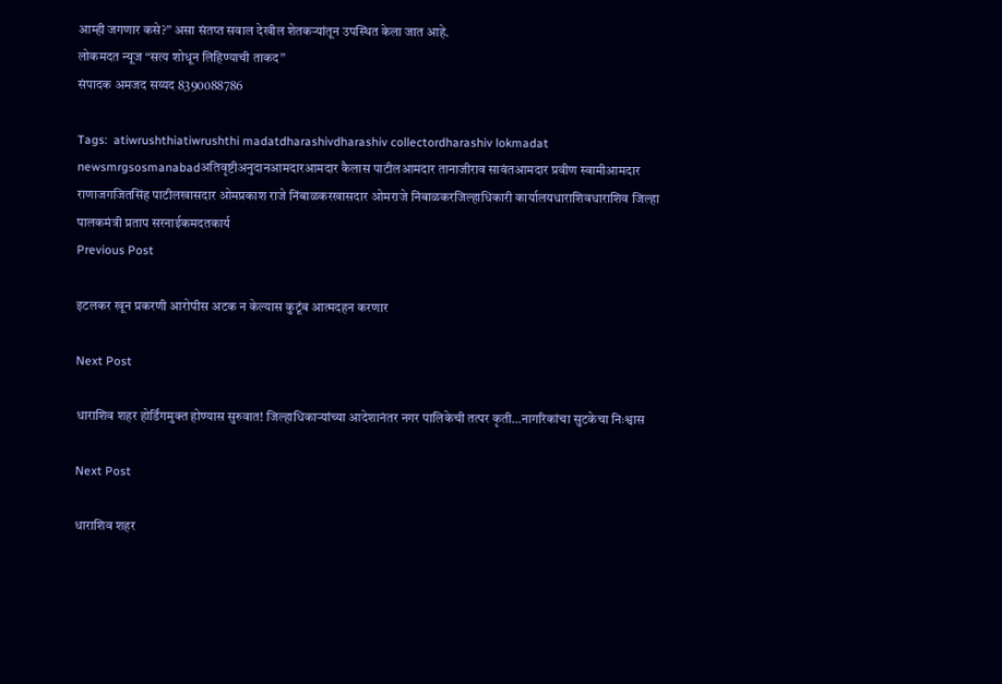आम्ही जगणार कसे?” असा संतप्त सवाल देखील शेतकऱ्यांतून उपस्थित केला जात आहे.
लोकमदत न्यूज “सत्य शोधून लिहिण्याची ताकद”
संपादक अमजद सय्यद 8390088786

Tags:  atiwrushthiatiwrushthi madatdharashivdharashiv collectordharashiv lokmadat newsmrgsosmanabadअतिवृष्टीअनुदानआमदारआमदार कैलास पाटीलआमदार तानाजीराव सावंतआमदार प्रवीण स्वामीआमदार राणाजगजितसिंह पाटीलखासदार ओमप्रकाश राजे निंबाळकरखासदार ओमराजे निंबाळकरजिल्हाधिकारी कार्यालयधाराशिवधाराशिव जिल्हा पालकमंत्री प्रताप सरनाईकमदतकार्य
Previous Post

इटलकर खून प्रकरणी आरोपीस अटक न केल्यास कुटूंब आत्मदहन करणार

Next Post

धाराशिव शहर होर्डिंगमुक्त होण्यास सुरुवात! जिल्हाधिकाऱ्यांच्या आदेशानंतर नगर पालिकेची तत्पर कृती…नागरिकांचा सुटकेचा निःश्वास

Next Post

धाराशिव शहर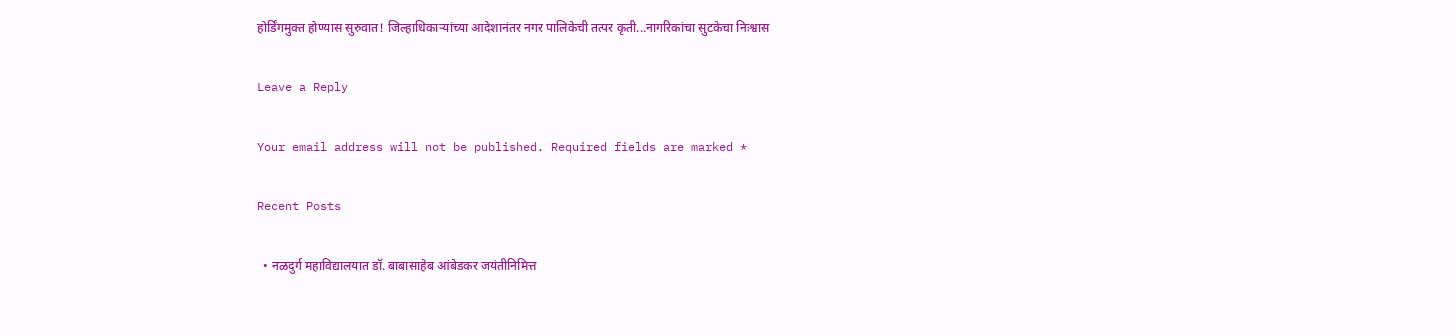होर्डिंगमुक्त होण्यास सुरुवात! जिल्हाधिकाऱ्यांच्या आदेशानंतर नगर पालिकेची तत्पर कृती...नागरिकांचा सुटकेचा निःश्वास

Leave a Reply

Your email address will not be published. Required fields are marked *

Recent Posts

  • नळदुर्ग महाविद्यालयात डॉ. बाबासाहेब आंबेडकर जयंतीनिमित्त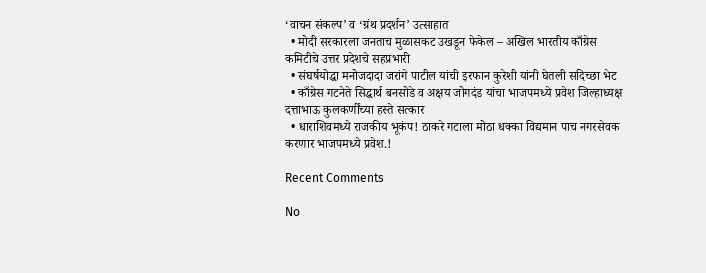‘वाचन संकल्प’ व ‘ग्रंथ प्रदर्शन’ उत्साहात
  • मोदी सरकारला जनताच मुळासकट उखडून फेकेल – अखिल भारतीय काँग्रेस कमिटीचे उत्तर प्रदेशचे सहप्रभारी
  • संघर्षयोद्धा मनोजदादा जरांगे पाटील यांची इरफान कुरेशी यांनी घेतली सदिच्छा भेट
  • काँग्रेस गटनेते सिद्धार्थ बनसोडे व अक्षय जोगदंड यांचा भाजपमध्ये प्रवेश जिल्हाध्यक्ष दत्ताभाऊ कुलकर्णींच्या हस्ते सत्कार
  • धाराशिवमध्ये राजकीय भूकंप! ठाकरे गटाला मोठा धक्का विद्यमान पाच नगरसेवक करणार भाजपमध्ये प्रवेश.!

Recent Comments

No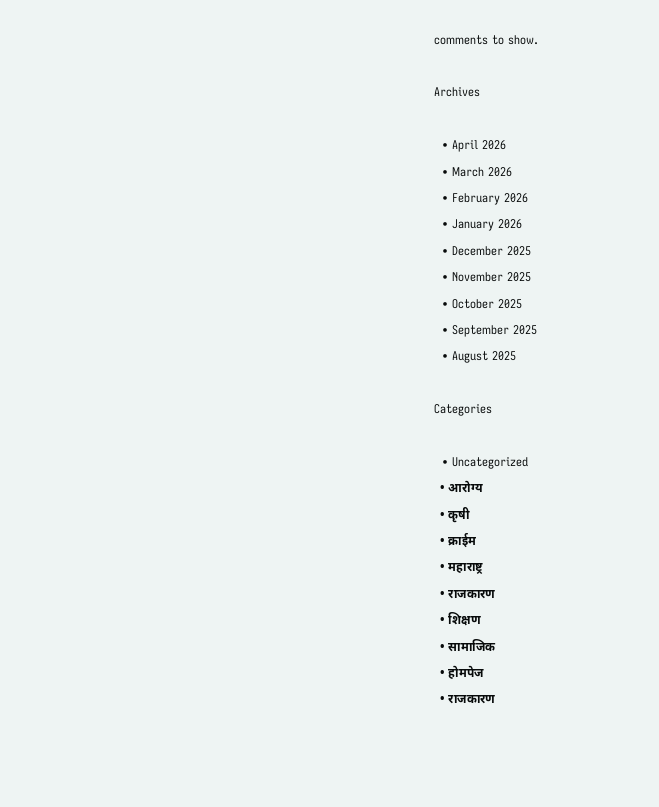comments to show.

Archives

  • April 2026
  • March 2026
  • February 2026
  • January 2026
  • December 2025
  • November 2025
  • October 2025
  • September 2025
  • August 2025

Categories

  • Uncategorized
  • आरोग्य
  • कृषी
  • क्राईम
  • महाराष्ट्र
  • राजकारण
  • शिक्षण
  • सामाजिक
  • होमपेज
  • राजकारण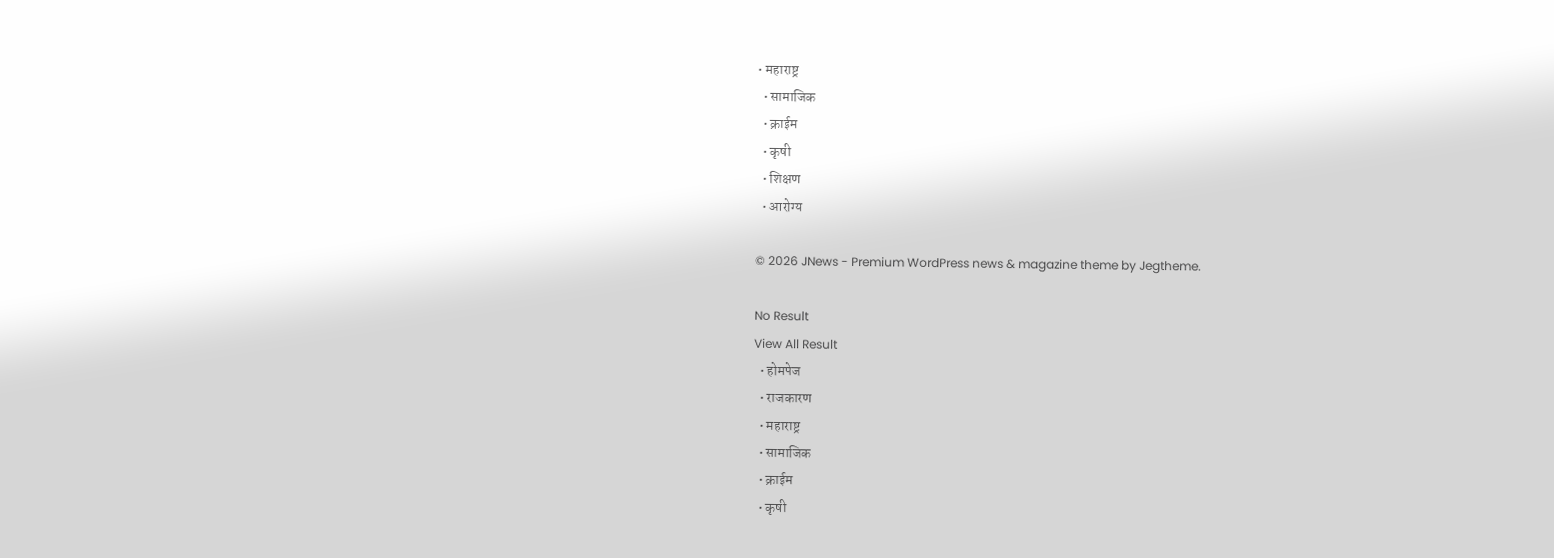• महाराष्ट्र
  • सामाजिक
  • क्राईम
  • कृषी
  • शिक्षण
  • आरोग्य

© 2026 JNews - Premium WordPress news & magazine theme by Jegtheme.

No Result
View All Result
  • होमपेज
  • राजकारण
  • महाराष्ट्र
  • सामाजिक
  • क्राईम
  • कृषी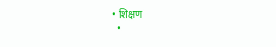• शिक्षण
  •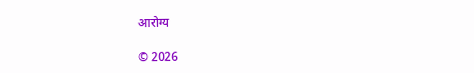आरोग्य

© 2026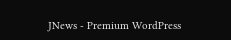JNews - Premium WordPress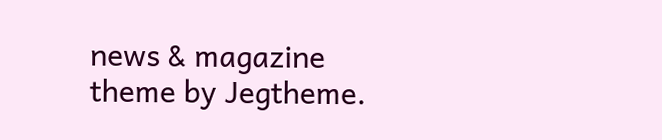news & magazine theme by Jegtheme.